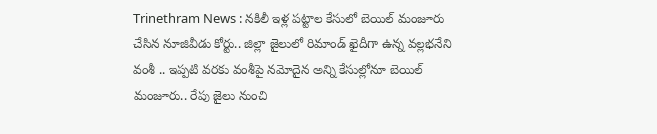Trinethram News : నకిలీ ఇళ్ల పట్టాల కేసులో బెయిల్ మంజూరు చేసిన నూజివీడు కోర్టు.. జిల్లా జైలులో రిమాండ్ ఖైదీగా ఉన్న వల్లభనేని వంశీ .. ఇప్పటి వరకు వంశీపై నమోదైన అన్ని కేసుల్లోనూ బెయిల్ మంజూరు.. రేపు జైలు నుంచి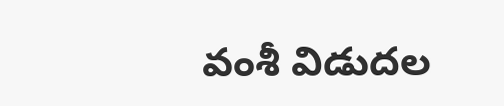వంశీ విడుదల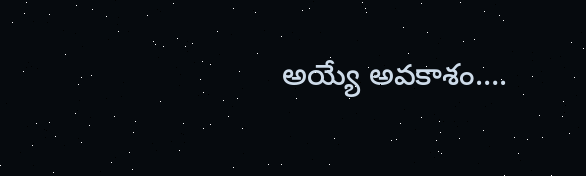అయ్యే అవకాశం….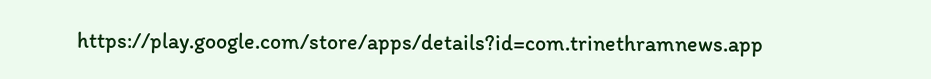https://play.google.com/store/apps/details?id=com.trinethramnews.app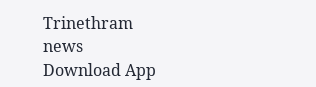Trinethram news
Download App